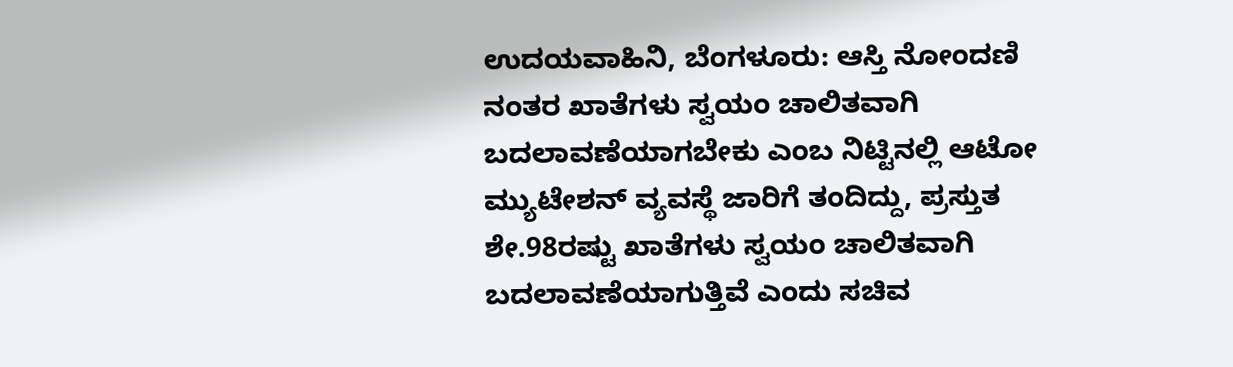ಉದಯವಾಹಿನಿ, ಬೆಂಗಳೂರು: ಆಸ್ತಿ ನೋಂದಣಿ ನಂತರ ಖಾತೆಗಳು ಸ್ವಯಂ ಚಾಲಿತವಾಗಿ ಬದಲಾವಣೆಯಾಗಬೇಕು ಎಂಬ ನಿಟ್ಟಿನಲ್ಲಿ ಆಟೋ ಮ್ಯುಟೇಶನ್ ವ್ಯವಸ್ಥೆ ಜಾರಿಗೆ ತಂದಿದ್ದು, ಪ್ರಸ್ತುತ ಶೇ.98ರಷ್ಟು ಖಾತೆಗಳು ಸ್ವಯಂ ಚಾಲಿತವಾಗಿ ಬದಲಾವಣೆಯಾಗುತ್ತಿವೆ ಎಂದು ಸಚಿವ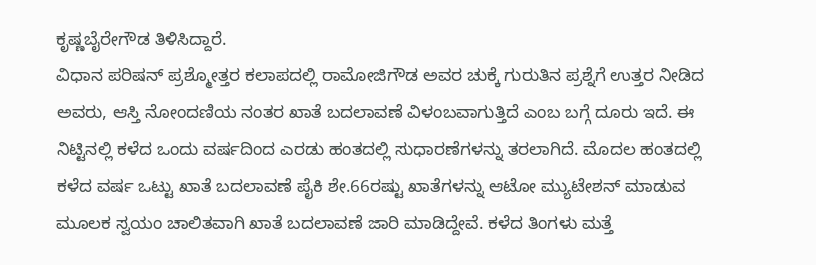ಕೃಷ್ಣಬೈರೇಗೌಡ ತಿಳಿಸಿದ್ದಾರೆ.
ವಿಧಾನ ಪರಿಷನ್ ಪ್ರಶ್ಮೋತ್ತರ ಕಲಾಪದಲ್ಲಿ ರಾಮೋಜಿಗೌಡ ಅವರ ಚುಕ್ಕೆ ಗುರುತಿನ ಪ್ರಶ್ನೆಗೆ ಉತ್ತರ ನೀಡಿದ ಅವರು, ಆಸ್ತಿ ನೋಂದಣಿಯ ನಂತರ ಖಾತೆ ಬದಲಾವಣೆ ವಿಳಂಬವಾಗುತ್ತಿದೆ ಎಂಬ ಬಗ್ಗೆ ದೂರು ಇದೆ. ಈ ನಿಟ್ಟಿನಲ್ಲಿ ಕಳೆದ ಒಂದು ವರ್ಷದಿಂದ ಎರಡು ಹಂತದಲ್ಲಿ ಸುಧಾರಣೆಗಳನ್ನು ತರಲಾಗಿದೆ. ಮೊದಲ ಹಂತದಲ್ಲಿ ಕಳೆದ ವರ್ಷ ಒಟ್ಟು ಖಾತೆ ಬದಲಾವಣೆ ಪೈಕಿ ಶೇ.66ರಷ್ಟು ಖಾತೆಗಳನ್ನು ಆಟೋ ಮ್ಯುಟೇಶನ್ ಮಾಡುವ ಮೂಲಕ ಸ್ವಯಂ ಚಾಲಿತವಾಗಿ ಖಾತೆ ಬದಲಾವಣೆ ಜಾರಿ ಮಾಡಿದ್ದೇವೆ. ಕಳೆದ ತಿಂಗಳು ಮತ್ತೆ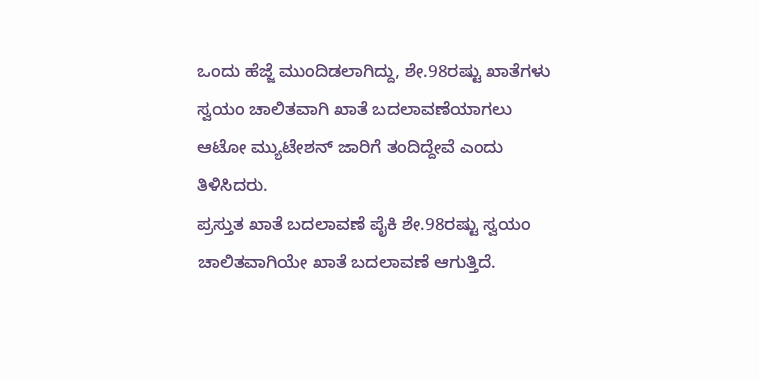ಒಂದು ಹೆಜ್ಜೆ ಮುಂದಿಡಲಾಗಿದ್ದು, ಶೇ.98ರಷ್ಟು ಖಾತೆಗಳು ಸ್ವಯಂ ಚಾಲಿತವಾಗಿ ಖಾತೆ ಬದಲಾವಣೆಯಾಗಲು ಆಟೋ ಮ್ಯುಟೇಶನ್ ಜಾರಿಗೆ ತಂದಿದ್ದೇವೆ ಎಂದು ತಿಳಿಸಿದರು.
ಪ್ರಸ್ತುತ ಖಾತೆ ಬದಲಾವಣೆ ಪೈಕಿ ಶೇ.98ರಷ್ಟು ಸ್ವಯಂ ಚಾಲಿತವಾಗಿಯೇ ಖಾತೆ ಬದಲಾವಣೆ ಆಗುತ್ತಿದೆ.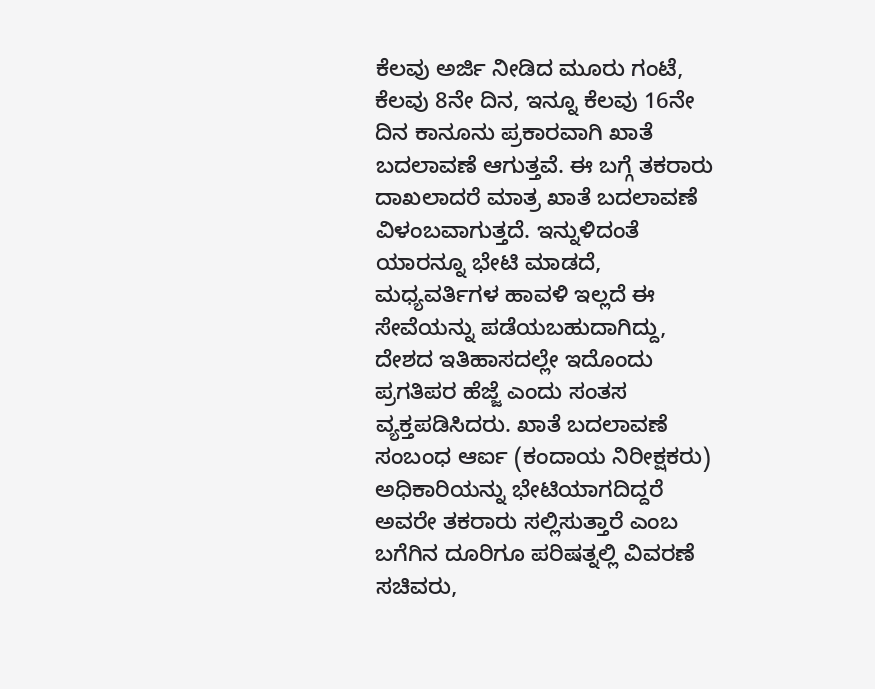ಕೆಲವು ಅರ್ಜಿ ನೀಡಿದ ಮೂರು ಗಂಟೆ, ಕೆಲವು 8ನೇ ದಿನ, ಇನ್ನೂ ಕೆಲವು 16ನೇ ದಿನ ಕಾನೂನು ಪ್ರಕಾರವಾಗಿ ಖಾತೆ ಬದಲಾವಣೆ ಆಗುತ್ತವೆ. ಈ ಬಗ್ಗೆ ತಕರಾರು ದಾಖಲಾದರೆ ಮಾತ್ರ ಖಾತೆ ಬದಲಾವಣೆ ವಿಳಂಬವಾಗುತ್ತದೆ. ಇನ್ನುಳಿದಂತೆ ಯಾರನ್ನೂ ಭೇಟಿ ಮಾಡದೆ, ಮಧ್ಯವರ್ತಿಗಳ ಹಾವಳಿ ಇಲ್ಲದೆ ಈ ಸೇವೆಯನ್ನು ಪಡೆಯಬಹುದಾಗಿದ್ದು, ದೇಶದ ಇತಿಹಾಸದಲ್ಲೇ ಇದೊಂದು ಪ್ರಗತಿಪರ ಹೆಜ್ಜೆ ಎಂದು ಸಂತಸ ವ್ಯಕ್ತಪಡಿಸಿದರು. ಖಾತೆ ಬದಲಾವಣೆ ಸಂಬಂಧ ಆರ್ಐ (ಕಂದಾಯ ನಿರೀಕ್ಷಕರು) ಅಧಿಕಾರಿಯನ್ನು ಭೇಟಿಯಾಗದಿದ್ದರೆ ಅವರೇ ತಕರಾರು ಸಲ್ಲಿಸುತ್ತಾರೆ ಎಂಬ ಬಗೆಗಿನ ದೂರಿಗೂ ಪರಿಷತ್ನಲ್ಲಿ ವಿವರಣೆ ಸಚಿವರು,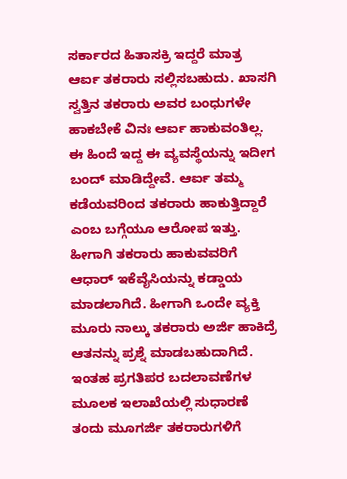ಸರ್ಕಾರದ ಹಿತಾಸಕ್ರಿ ಇದ್ದರೆ ಮಾತ್ರ ಆರ್ಐ ತಕರಾರು ಸಲ್ಲಿಸಬಹುದು. ಖಾಸಗಿ ಸ್ವತ್ತಿನ ತಕರಾರು ಅವರ ಬಂಧುಗಳೇ ಹಾಕಬೇಕೆ ವಿನಃ ಆರ್ಐ ಹಾಕುವಂತಿಲ್ಲ. ಈ ಹಿಂದೆ ಇದ್ದ ಈ ವ್ಯವಸ್ಥೆಯನ್ನು ಇದೀಗ ಬಂದ್ ಮಾಡಿದ್ದೇವೆ. ಆರ್ಐ ತಮ್ಮ ಕಡೆಯವರಿಂದ ತಕರಾರು ಹಾಕುತ್ತಿದ್ದಾರೆ ಎಂಬ ಬಗ್ಗೆಯೂ ಆರೋಪ ಇತ್ತು. ಹೀಗಾಗಿ ತಕರಾರು ಹಾಕುವವರಿಗೆ ಆಧಾರ್ ಇಕೆವೈಸಿಯನ್ನು ಕಡ್ಡಾಯ ಮಾಡಲಾಗಿದೆ. ಹೀಗಾಗಿ ಒಂದೇ ವ್ಯಕ್ತಿ ಮೂರು ನಾಲ್ಕು ತಕರಾರು ಅರ್ಜಿ ಹಾಕಿದ್ರೆ ಆತನನ್ನು ಪ್ರಶ್ನೆ ಮಾಡಬಹುದಾಗಿದೆ. ಇಂತಹ ಪ್ರಗತಿಪರ ಬದಲಾವಣೆಗಳ ಮೂಲಕ ಇಲಾಖೆಯಲ್ಲಿ ಸುಧಾರಣೆ ತಂದು ಮೂಗರ್ಜಿ ತಕರಾರುಗಳಿಗೆ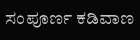ಸಂಪೂರ್ಣ ಕಡಿವಾಣ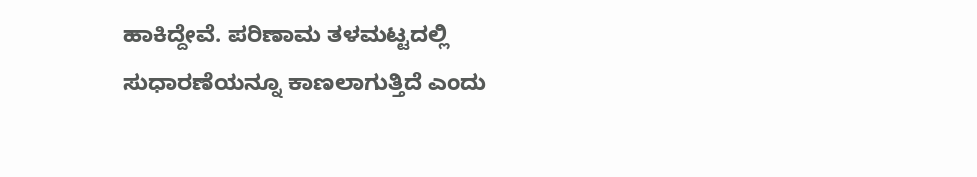ಹಾಕಿದ್ದೇವೆ. ಪರಿಣಾಮ ತಳಮಟ್ಟದಲ್ಲಿ ಸುಧಾರಣೆಯನ್ನೂ ಕಾಣಲಾಗುತ್ತಿದೆ ಎಂದು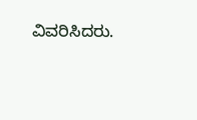ವಿವರಿಸಿದರು.